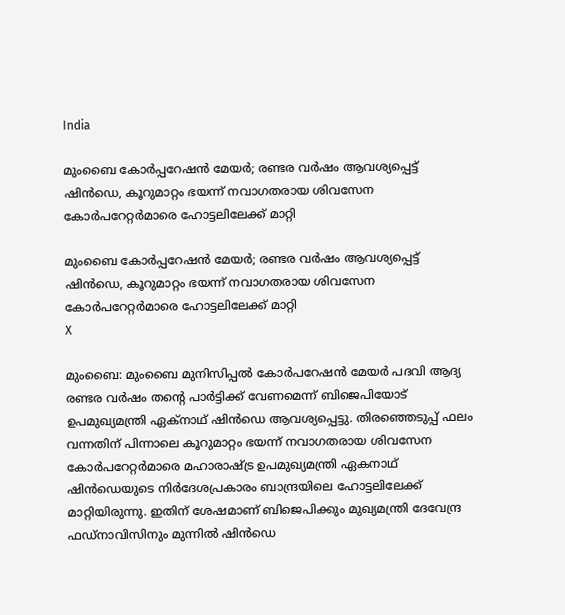India

മുംബൈ കോര്‍പ്പറേഷന്‍ മേയര്‍; രണ്ടര വര്‍ഷം ആവശ്യപ്പെട്ട് ഷിന്‍ഡെ, കൂറുമാറ്റം ഭയന്ന് നവാഗതരായ ശിവസേന കോര്‍പറേറ്റര്‍മാരെ ഹോട്ടലിലേക്ക് മാറ്റി

മുംബൈ കോര്‍പ്പറേഷന്‍ മേയര്‍; രണ്ടര വര്‍ഷം ആവശ്യപ്പെട്ട് ഷിന്‍ഡെ, കൂറുമാറ്റം ഭയന്ന് നവാഗതരായ ശിവസേന കോര്‍പറേറ്റര്‍മാരെ ഹോട്ടലിലേക്ക് മാറ്റി
X

മുംബൈ: മുംബൈ മുനിസിപ്പല്‍ കോര്‍പറേഷന്‍ മേയര്‍ പദവി ആദ്യ രണ്ടര വര്‍ഷം തന്റെ പാര്‍ട്ടിക്ക് വേണമെന്ന് ബിജെപിയോട് ഉപമുഖ്യമന്ത്രി ഏക്നാഥ് ഷിന്‍ഡെ ആവശ്യപ്പെട്ടു. തിരഞ്ഞെടുപ്പ് ഫലം വന്നതിന് പിന്നാലെ കൂറുമാറ്റം ഭയന്ന് നവാഗതരായ ശിവസേന കോര്‍പറേറ്റര്‍മാരെ മഹാരാഷ്ട്ര ഉപമുഖ്യമന്ത്രി ഏകനാഥ് ഷിന്‍ഡെയുടെ നിര്‍ദേശപ്രകാരം ബാന്ദ്രയിലെ ഹോട്ടലിലേക്ക് മാറ്റിയിരുന്നു. ഇതിന് ശേഷമാണ് ബിജെപിക്കും മുഖ്യമന്ത്രി ദേവേന്ദ്ര ഫഡ്നാവിസിനും മുന്നില്‍ ഷിന്‍ഡെ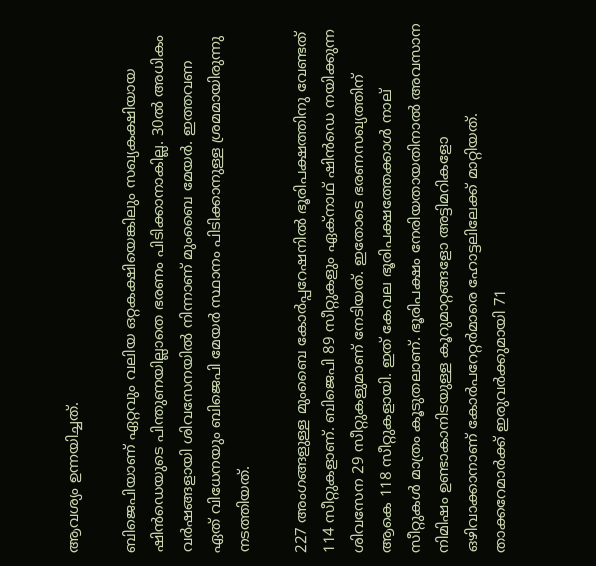ആവശ്യം ഉന്നയിച്ചത്.

ബിജെപിയാണ് ഏറ്റവും വലിയ ഒറ്റകക്ഷിയെങ്കിലും സഖ്യകക്ഷിയായ ഷിന്‍ഡെയുടെ പിന്തുണയില്ലാതെ ഭരണം പിടിക്കാനാകില്ല. 30ല്‍ അധികം വര്‍ഷങ്ങളായി ശിവസേനയില്‍ നിന്നാണ് മുംബൈ മേയര്‍. ഇത്തവണ ഏത് വിധേനയും ബിജെപി മേയര്‍ സ്ഥാനം പിടിക്കാനുള്ള ശ്രമമായിരുന്നു നടത്തിയത്.

227 അംഗങ്ങളുള്ള മുംബൈ കോര്‍പ്പറേഷനില്‍ ഭൂരിപക്ഷത്തിനു വേണ്ടത് 114 സീറ്റുകളാണ്. ബിജെപി 89 സീറ്റുകളും ഏക്നാഥ് ഷിന്‍ഡെ നയിക്കുന്ന ശിവസേന 29 സീറ്റുകളുമാണ് നേടിയത്. ഇതോടെ ഭരണസഖ്യത്തിന് ആകെ 118 സീറ്റുകളായി. ഇത് കേവല ഭൂരിപക്ഷത്തേക്കാള്‍ നാല് സീറ്റുകള്‍ മാത്രം കൂടുതലാണ്. ഭൂരിപക്ഷം നേരിയതായതിനാല്‍ അവസാന നിമിഷം ഉണ്ടാകാനിടയുള്ള കൂറുമാറ്റങ്ങളോ അട്ടിമറികളോ ഒഴിവാക്കാനാണ് കോര്‍പറേറ്റര്‍മാരെ ഹോട്ടലിലേക്ക് മാറ്റിയത്. താക്കറേമാര്‍ക്ക് ഇരുവര്‍ക്കുമായി 71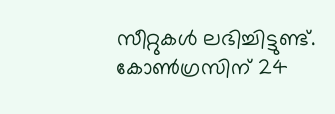സീറ്റുകള്‍ ലഭിച്ചിട്ടുണ്ട്. കോണ്‍ഗ്രസിന് 24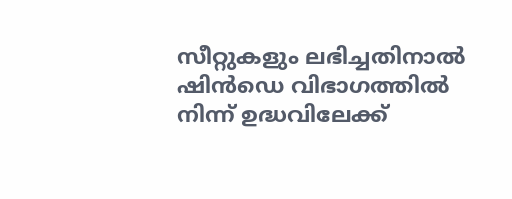സീറ്റുകളും ലഭിച്ചതിനാല്‍ ഷിന്‍ഡെ വിഭാഗത്തില്‍ നിന്ന് ഉദ്ധവിലേക്ക്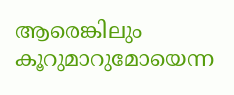ആരെങ്കിലും കൂറുമാറുമോയെന്ന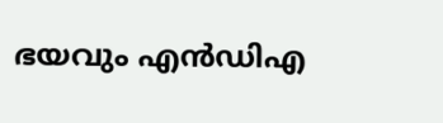ഭയവും എന്‍ഡിഎ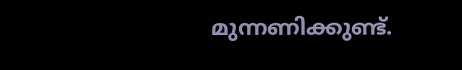മുന്നണിക്കുണ്ട്.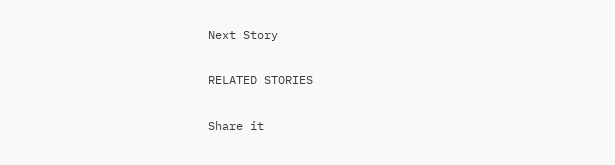Next Story

RELATED STORIES

Share it